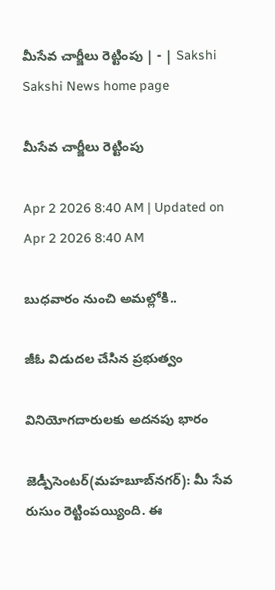మీసేవ చార్జీలు రెట్టింపు | - | Sakshi
Sakshi News home page

మీసేవ చార్జీలు రెట్టింపు

Apr 2 2026 8:40 AM | Updated on Apr 2 2026 8:40 AM

బుధవారం నుంచి అమల్లోకి..

జీఓ విడుదల చేసిన ప్రభుత్వం

వినియోగదారులకు అదనపు భారం

జెడ్పీసెంటర్‌(మహబూబ్‌నగర్‌): మీ సేవ రుసుం రెట్టింపయ్యింది. ఈ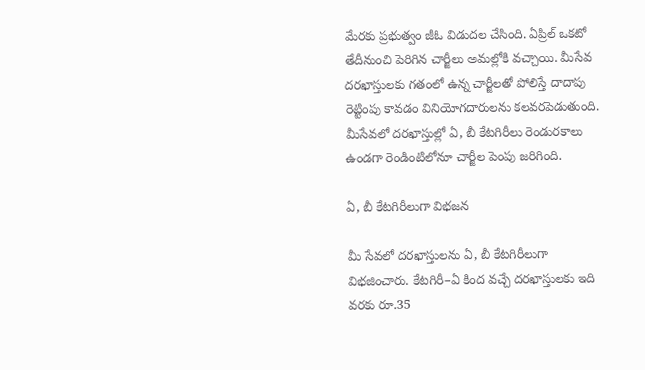మేరకు ప్రభుత్వం జీఓ విడుదల చేసింది. ఏప్రిల్‌ ఒకటో తేదీనుంచి పెరిగిన చార్జీలు అమల్లోకి వచ్చాయి. మీసేవ దరఖాస్తులకు గతంలో ఉన్న చార్జీలతో పోలిస్తే దాదాపు రెట్టింపు కావడం వినియోగదారులను కలవరపెడుతుంది. మీసేవలో దరఖాస్తుల్లో ఏ, బీ కేటగిరీలు రెండురకాలు ఉండగా రెండింటిలోనూ చార్జీల పెంపు జరిగింది.

ఏ, బీ కేటగిరీలుగా విభజన

మీ సేవలో దరఖాస్తులను ఏ, బీ కేటగిరీలుగా విభజించారు. కేటగిరీ–ఏ కింద వచ్చే దరఖాస్తులకు ఇది వరకు రూ.35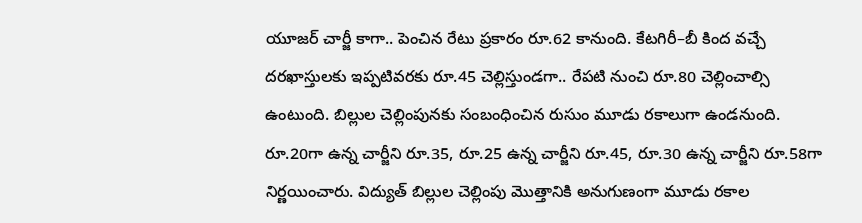యూజర్‌ చార్జీ కాగా.. పెంచిన రేటు ప్రకారం రూ.62 కానుంది. కేటగిరీ–బీ కింద వచ్చే దరఖాస్తులకు ఇప్పటివరకు రూ.45 చెల్లిస్తుండగా.. రేపటి నుంచి రూ.80 చెల్లించాల్సి ఉంటుంది. బిల్లుల చెల్లింపునకు సంబంధించిన రుసుం మూడు రకాలుగా ఉండనుంది. రూ.20గా ఉన్న చార్జీని రూ.35, రూ.25 ఉన్న చార్జీని రూ.45, రూ.30 ఉన్న చార్జీని రూ.58గా నిర్ణయించారు. విద్యుత్‌ బిల్లుల చెల్లింపు మొత్తానికి అనుగుణంగా మూడు రకాల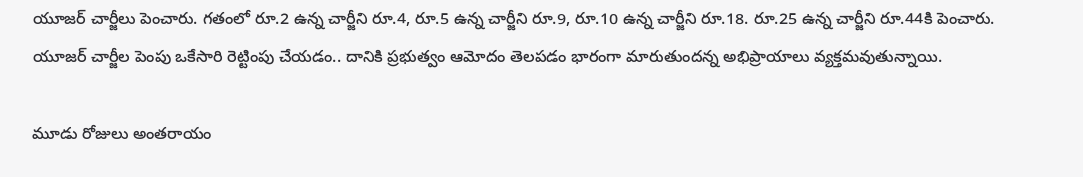యూజర్‌ చార్జీలు పెంచారు. గతంలో రూ.2 ఉన్న చార్జీని రూ.4, రూ.5 ఉన్న చార్జీని రూ.9, రూ.10 ఉన్న చార్జీని రూ.18. రూ.25 ఉన్న చార్జీని రూ.44కి పెంచారు. యూజర్‌ చార్జీల పెంపు ఒకేసారి రెట్టింపు చేయడం.. దానికి ప్రభుత్వం ఆమోదం తెలపడం భారంగా మారుతుందన్న అభిప్రాయాలు వ్యక్తమవుతున్నాయి.

మూడు రోజులు అంతరాయం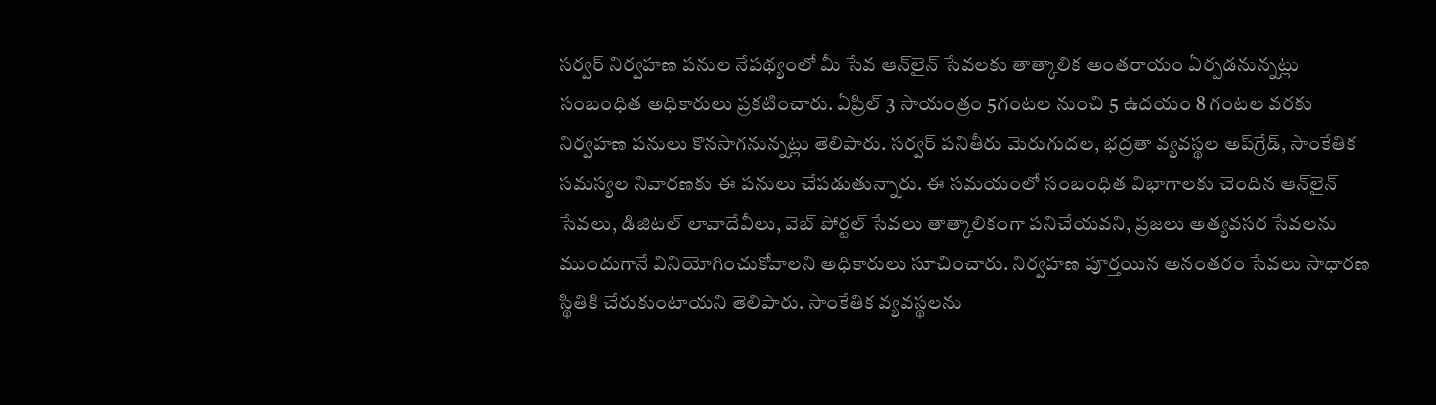సర్వర్‌ నిర్వహణ పనుల నేపథ్యంలో మీ సేవ ఆన్‌లైన్‌ సేవలకు తాత్కాలిక అంతరాయం ఏర్పడనున్నట్లు సంబంధిత అధికారులు ప్రకటించారు. ఏప్రిల్‌ 3 సాయంత్రం 5గంటల నుంచి 5 ఉదయం 8 గంటల వరకు నిర్వహణ పనులు కొనసాగనున్నట్లు తెలిపారు. సర్వర్‌ పనితీరు మెరుగుదల, భద్రతా వ్యవస్థల అప్‌గ్రేడ్‌, సాంకేతిక సమస్యల నివారణకు ఈ పనులు చేపడుతున్నారు. ఈ సమయంలో సంబంధిత విభాగాలకు చెందిన ఆన్‌లైన్‌ సేవలు, డిజిటల్‌ లావాదేవీలు, వెబ్‌ పోర్టల్‌ సేవలు తాత్కాలికంగా పనిచేయవని, ప్రజలు అత్యవసర సేవలను ముందుగానే వినియోగించుకోవాలని అధికారులు సూచించారు. నిర్వహణ పూర్తయిన అనంతరం సేవలు సాధారణ స్థితికి చేరుకుంటాయని తెలిపారు. సాంకేతిక వ్యవస్థలను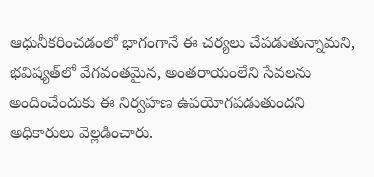ఆధునీకరించడంలో భాగంగానే ఈ చర్యలు చేపడుతున్నామని, భవిష్యత్‌లో వేగవంతమైన, అంతరాయంలేని సేవలను అందించేందుకు ఈ నిర్వహణ ఉపయోగపడుతుందని అధికారులు వెల్లడించారు.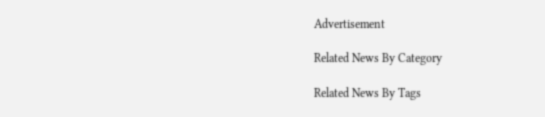Advertisement

Related News By Category

Related News By Tags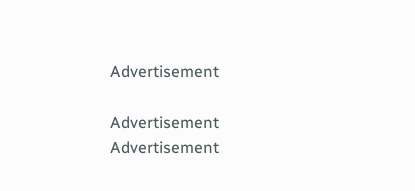Advertisement

Advertisement
Advertisement